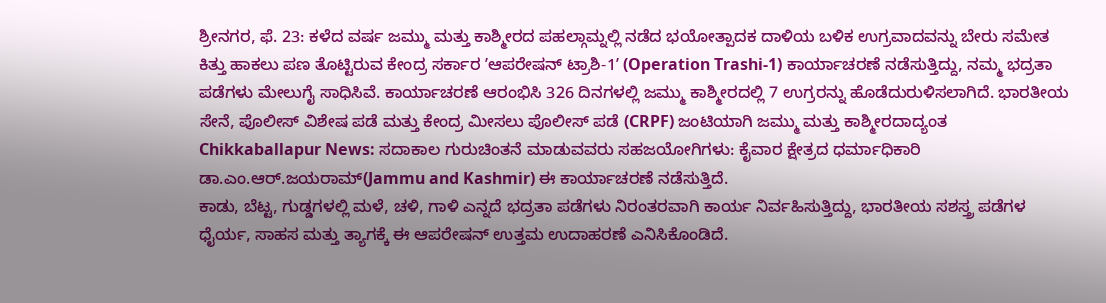ಶ್ರೀನಗರ, ಫೆ. 23: ಕಳೆದ ವರ್ಷ ಜಮ್ಮು ಮತ್ತು ಕಾಶ್ಮೀರದ ಪಹಲ್ಗಾಮ್ನಲ್ಲಿ ನಡೆದ ಭಯೋತ್ಪಾದಕ ದಾಳಿಯ ಬಳಿಕ ಉಗ್ರವಾದವನ್ನು ಬೇರು ಸಮೇತ ಕಿತ್ತು ಹಾಕಲು ಪಣ ತೊಟ್ಟಿರುವ ಕೇಂದ್ರ ಸರ್ಕಾರ ʼಆಪರೇಷನ್ ಟ್ರಾಶಿ-1ʼ (Operation Trashi-1) ಕಾರ್ಯಾಚರಣೆ ನಡೆಸುತ್ತಿದ್ದು, ನಮ್ಮ ಭದ್ರತಾ ಪಡೆಗಳು ಮೇಲುಗೈ ಸಾಧಿಸಿವೆ. ಕಾರ್ಯಾಚರಣೆ ಆರಂಭಿಸಿ 326 ದಿನಗಳಲ್ಲಿ ಜಮ್ಮು ಕಾಶ್ಮೀರದಲ್ಲಿ 7 ಉಗ್ರರನ್ನು ಹೊಡೆದುರುಳಿಸಲಾಗಿದೆ. ಭಾರತೀಯ ಸೇನೆ, ಪೊಲೀಸ್ ವಿಶೇಷ ಪಡೆ ಮತ್ತು ಕೇಂದ್ರ ಮೀಸಲು ಪೊಲೀಸ್ ಪಡೆ (CRPF) ಜಂಟಿಯಾಗಿ ಜಮ್ಮು ಮತ್ತು ಕಾಶ್ಮೀರದಾದ್ಯಂತ Chikkaballapur News: ಸದಾಕಾಲ ಗುರುಚಿಂತನೆ ಮಾಡುವವರು ಸಹಜಯೋಗಿಗಳು: ಕೈವಾರ ಕ್ಷೇತ್ರದ ಧರ್ಮಾಧಿಕಾರಿ ಡಾ.ಎಂ.ಆರ್.ಜಯರಾಮ್(Jammu and Kashmir) ಈ ಕಾರ್ಯಾಚರಣೆ ನಡೆಸುತ್ತಿದೆ.
ಕಾಡು, ಬೆಟ್ಟ, ಗುಡ್ಡಗಳಲ್ಲಿ ಮಳೆ, ಚಳಿ, ಗಾಳಿ ಎನ್ನದೆ ಭದ್ರತಾ ಪಡೆಗಳು ನಿರಂತರವಾಗಿ ಕಾರ್ಯ ನಿರ್ವಹಿಸುತ್ತಿದ್ದು, ಭಾರತೀಯ ಸಶಸ್ತ್ರ ಪಡೆಗಳ ಧೈರ್ಯ, ಸಾಹಸ ಮತ್ತು ತ್ಯಾಗಕ್ಕೆ ಈ ಆಪರೇಷನ್ ಉತ್ತಮ ಉದಾಹರಣೆ ಎನಿಸಿಕೊಂಡಿದೆ.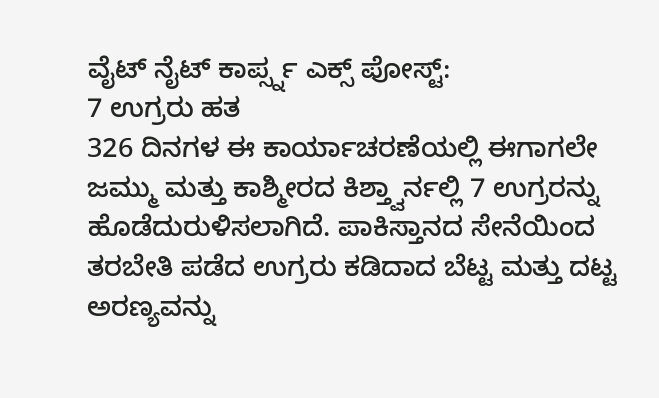ವೈಟ್ ನೈಟ್ ಕಾರ್ಪ್ಸ್ನ ಎಕ್ಸ್ ಪೋಸ್ಟ್:
7 ಉಗ್ರರು ಹತ
326 ದಿನಗಳ ಈ ಕಾರ್ಯಾಚರಣೆಯಲ್ಲಿ ಈಗಾಗಲೇ ಜಮ್ಮು ಮತ್ತು ಕಾಶ್ಮೀರದ ಕಿಶ್ತ್ವಾರ್ನಲ್ಲಿ 7 ಉಗ್ರರನ್ನು ಹೊಡೆದುರುಳಿಸಲಾಗಿದೆ. ಪಾಕಿಸ್ತಾನದ ಸೇನೆಯಿಂದ ತರಬೇತಿ ಪಡೆದ ಉಗ್ರರು ಕಡಿದಾದ ಬೆಟ್ಟ ಮತ್ತು ದಟ್ಟ ಅರಣ್ಯವನ್ನು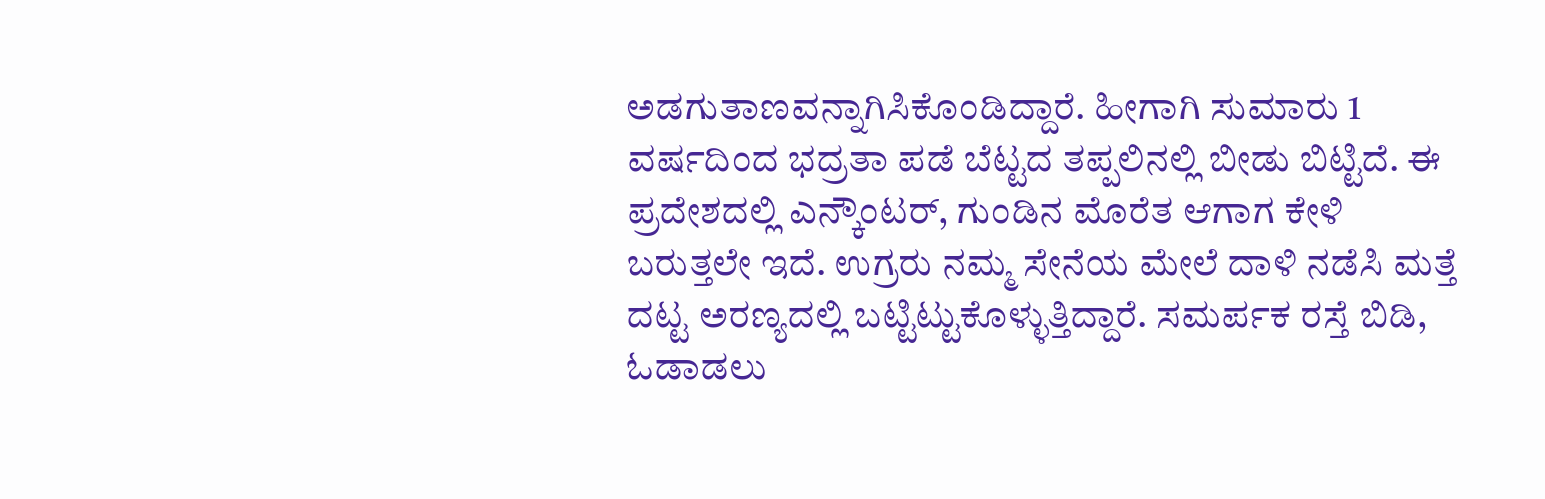ಅಡಗುತಾಣವನ್ನಾಗಿಸಿಕೊಂಡಿದ್ದಾರೆ. ಹೀಗಾಗಿ ಸುಮಾರು 1 ವರ್ಷದಿಂದ ಭದ್ರತಾ ಪಡೆ ಬೆಟ್ಟದ ತಪ್ಪಲಿನಲ್ಲಿ ಬೀಡು ಬಿಟ್ಟಿದೆ. ಈ ಪ್ರದೇಶದಲ್ಲಿ ಎನ್ಕೌಂಟರ್, ಗುಂಡಿನ ಮೊರೆತ ಆಗಾಗ ಕೇಳಿ ಬರುತ್ತಲೇ ಇದೆ. ಉಗ್ರರು ನಮ್ಮ ಸೇನೆಯ ಮೇಲೆ ದಾಳಿ ನಡೆಸಿ ಮತ್ತೆ ದಟ್ಟ ಅರಣ್ಯದಲ್ಲಿ ಬಟ್ಟಿಟ್ಟುಕೊಳ್ಳುತ್ತಿದ್ದಾರೆ. ಸಮರ್ಪಕ ರಸ್ತೆ ಬಿಡಿ, ಓಡಾಡಲು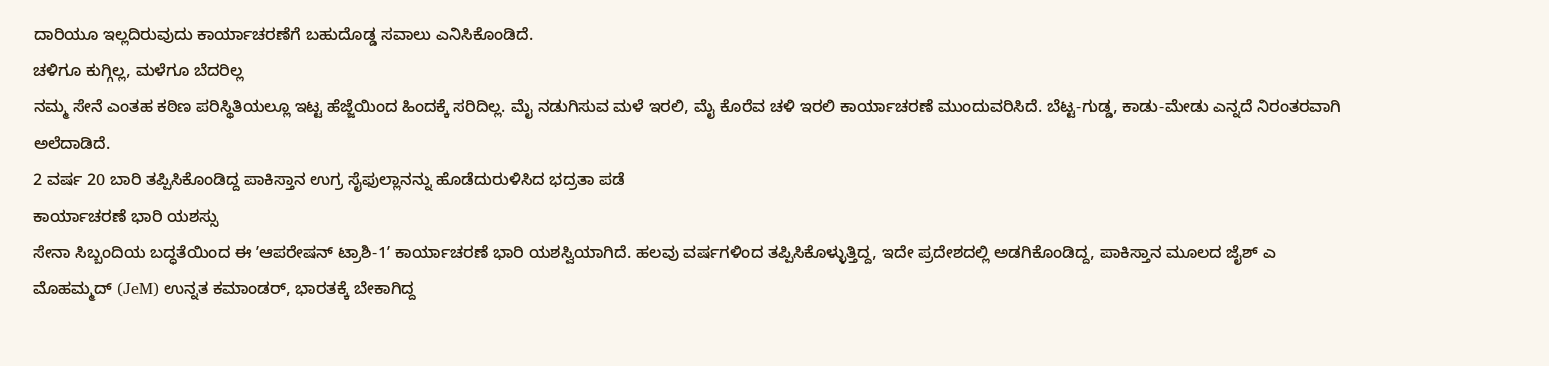ದಾರಿಯೂ ಇಲ್ಲದಿರುವುದು ಕಾರ್ಯಾಚರಣೆಗೆ ಬಹುದೊಡ್ಡ ಸವಾಲು ಎನಿಸಿಕೊಂಡಿದೆ.
ಚಳಿಗೂ ಕುಗ್ಗಿಲ್ಲ, ಮಳೆಗೂ ಬೆದರಿಲ್ಲ
ನಮ್ಮ ಸೇನೆ ಎಂತಹ ಕಠಿಣ ಪರಿಸ್ಥಿತಿಯಲ್ಲೂ ಇಟ್ಟ ಹೆಜ್ಜೆಯಿಂದ ಹಿಂದಕ್ಕೆ ಸರಿದಿಲ್ಲ. ಮೈ ನಡುಗಿಸುವ ಮಳೆ ಇರಲಿ, ಮೈ ಕೊರೆವ ಚಳಿ ಇರಲಿ ಕಾರ್ಯಾಚರಣೆ ಮುಂದುವರಿಸಿದೆ. ಬೆಟ್ಟ-ಗುಡ್ಡ, ಕಾಡು-ಮೇಡು ಎನ್ನದೆ ನಿರಂತರವಾಗಿ ಅಲೆದಾಡಿದೆ.
2 ವರ್ಷ 20 ಬಾರಿ ತಪ್ಪಿಸಿಕೊಂಡಿದ್ದ ಪಾಕಿಸ್ತಾನ ಉಗ್ರ ಸೈಫುಲ್ಲಾನನ್ನು ಹೊಡೆದುರುಳಿಸಿದ ಭದ್ರತಾ ಪಡೆ
ಕಾರ್ಯಾಚರಣೆ ಭಾರಿ ಯಶಸ್ಸು
ಸೇನಾ ಸಿಬ್ಬಂದಿಯ ಬದ್ಧತೆಯಿಂದ ಈ ʼಆಪರೇಷನ್ ಟ್ರಾಶಿ-1ʼ ಕಾರ್ಯಾಚರಣೆ ಭಾರಿ ಯಶಸ್ವಿಯಾಗಿದೆ. ಹಲವು ವರ್ಷಗಳಿಂದ ತಪ್ಪಿಸಿಕೊಳ್ಳುತ್ತಿದ್ದ, ಇದೇ ಪ್ರದೇಶದಲ್ಲಿ ಅಡಗಿಕೊಂಡಿದ್ದ, ಪಾಕಿಸ್ತಾನ ಮೂಲದ ಜೈಶ್ ಎ ಮೊಹಮ್ಮದ್ (JeM) ಉನ್ನತ ಕಮಾಂಡರ್, ಭಾರತಕ್ಕೆ ಬೇಕಾಗಿದ್ದ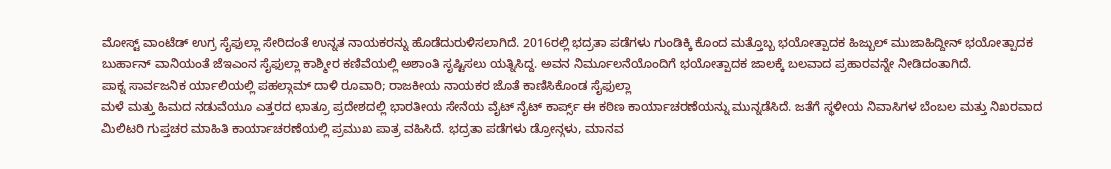ಮೋಸ್ಟ್ ವಾಂಟೆಡ್ ಉಗ್ರ ಸೈಫುಲ್ಲಾ ಸೇರಿದಂತೆ ಉನ್ನತ ನಾಯಕರನ್ನು ಹೊಡೆದುರುಳಿಸಲಾಗಿದೆ. 2016ರಲ್ಲಿ ಭದ್ರತಾ ಪಡೆಗಳು ಗುಂಡಿಕ್ಕಿ ಕೊಂದ ಮತ್ತೊಬ್ಬ ಭಯೋತ್ಪಾದಕ ಹಿಜ್ಬುಲ್ ಮುಜಾಹಿದ್ದೀನ್ ಭಯೋತ್ಪಾದಕ ಬುರ್ಹಾನ್ ವಾನಿಯಂತೆ ಜೆಇಎಂನ ಸೈಫುಲ್ಲಾ ಕಾಶ್ಮೀರ ಕಣಿವೆಯಲ್ಲಿ ಅಶಾಂತಿ ಸೃಷ್ಟಿಸಲು ಯತ್ನಿಸಿದ್ದ. ಅವನ ನಿರ್ಮೂಲನೆಯೊಂದಿಗೆ ಭಯೋತ್ಪಾದಕ ಜಾಲಕ್ಕೆ ಬಲವಾದ ಪ್ರಹಾರವನ್ನೇ ನೀಡಿದಂತಾಗಿದೆ.
ಪಾಕ್ನ ಸಾರ್ವಜನಿಕ ರ್ಯಾಲಿಯಲ್ಲಿ ಪಹಲ್ಗಾಮ್ ದಾಳಿ ರೂವಾರಿ; ರಾಜಕೀಯ ನಾಯಕರ ಜೊತೆ ಕಾಣಿಸಿಕೊಂಡ ಸೈಫುಲ್ಲಾ
ಮಳೆ ಮತ್ತು ಹಿಮದ ನಡುವೆಯೂ ಎತ್ತರದ ಛಾತ್ರೂ ಪ್ರದೇಶದಲ್ಲಿ ಭಾರತೀಯ ಸೇನೆಯ ವೈಟ್ ನೈಟ್ ಕಾರ್ಪ್ಸ್ ಈ ಕಠಿಣ ಕಾರ್ಯಾಚರಣೆಯನ್ನು ಮುನ್ನಡೆಸಿದೆ. ಜತೆಗೆ ಸ್ಥಳೀಯ ನಿವಾಸಿಗಳ ಬೆಂಬಲ ಮತ್ತು ನಿಖರವಾದ ಮಿಲಿಟರಿ ಗುಪ್ತಚರ ಮಾಹಿತಿ ಕಾರ್ಯಾಚರಣೆಯಲ್ಲಿ ಪ್ರಮುಖ ಪಾತ್ರ ವಹಿಸಿದೆ. ಭದ್ರತಾ ಪಡೆಗಳು ಡ್ರೋನ್ಗಳು, ಮಾನವ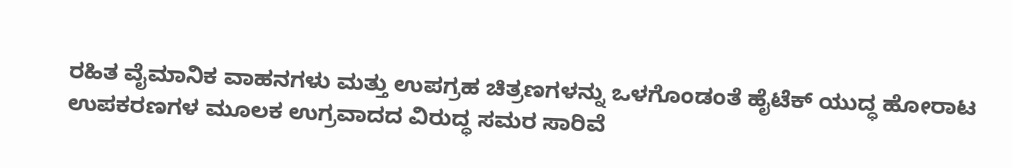ರಹಿತ ವೈಮಾನಿಕ ವಾಹನಗಳು ಮತ್ತು ಉಪಗ್ರಹ ಚಿತ್ರಣಗಳನ್ನು ಒಳಗೊಂಡಂತೆ ಹೈಟೆಕ್ ಯುದ್ಧ ಹೋರಾಟ ಉಪಕರಣಗಳ ಮೂಲಕ ಉಗ್ರವಾದದ ವಿರುದ್ಧ ಸಮರ ಸಾರಿವೆ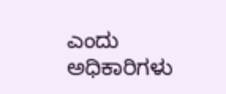ಎಂದು ಅಧಿಕಾರಿಗಳು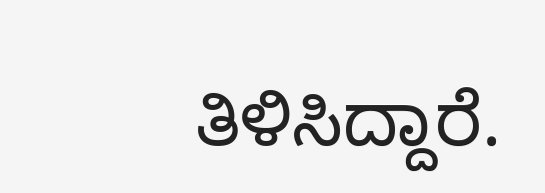ತಿಳಿಸಿದ್ದಾರೆ.